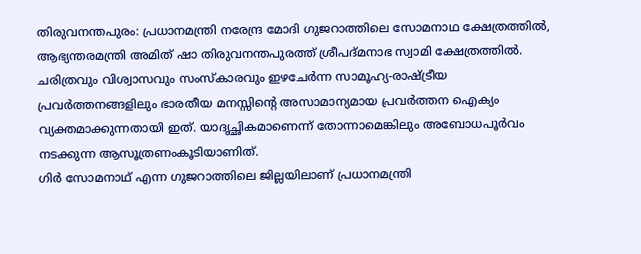തിരുവനന്തപുരം: പ്രധാനമന്ത്രി നരേന്ദ്ര മോദി ഗുജറാത്തിലെ സോമനാഥ ക്ഷേത്രത്തിൽ, ആഭ്യന്തരമന്ത്രി അമിത് ഷാ തിരുവനന്തപുരത്ത് ശ്രീപദ്മനാഭ സ്വാമി ക്ഷേത്രത്തിൽ. ചരിത്രവും വിശ്വാസവും സംസ്കാരവും ഇഴചേർന്ന സാമൂഹ്യ-രാഷ്ട്രീയ പ്രവർത്തനങ്ങളിലും ഭാരതീയ മനസ്സിന്റെ അസാമാന്യമായ പ്രവർത്തന ഐക്യം വ്യക്തമാക്കുന്നതായി ഇത്. യാദൃച്ഛികമാണെന്ന് തോന്നാമെങ്കിലും അബോധപൂർവം നടക്കുന്ന ആസൂത്രണംകൂടിയാണിത്.
ഗിർ സോമനാഥ് എന്ന ഗുജറാത്തിലെ ജില്ലയിലാണ് പ്രധാനമന്ത്രി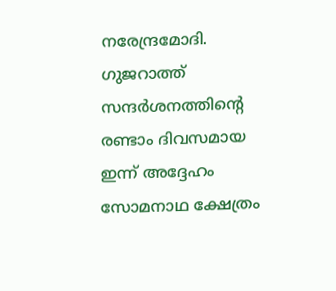നരേന്ദ്രമോദി.
ഗുജറാത്ത് സന്ദർശനത്തിന്റെ രണ്ടാം ദിവസമായ ഇന്ന് അദ്ദേഹം സോമനാഥ ക്ഷേത്രം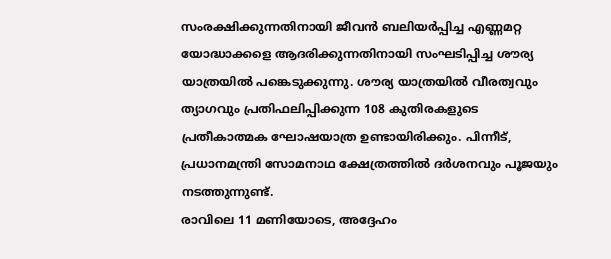സംരക്ഷിക്കുന്നതിനായി ജീവൻ ബലിയർപ്പിച്ച എണ്ണമറ്റ യോദ്ധാക്കളെ ആദരിക്കുന്നതിനായി സംഘടിപ്പിച്ച ശൗര്യ യാത്രയിൽ പങ്കെടുക്കുന്നു. ശൗര്യ യാത്രയിൽ വീരത്വവും ത്യാഗവും പ്രതിഫലിപ്പിക്കുന്ന 108 കുതിരകളുടെ പ്രതീകാത്മക ഘോഷയാത്ര ഉണ്ടായിരിക്കും. പിന്നീട്, പ്രധാനമന്ത്രി സോമനാഥ ക്ഷേത്രത്തിൽ ദർശനവും പൂജയും നടത്തുന്നുണ്ട്.
രാവിലെ 11 മണിയോടെ, അദ്ദേഹം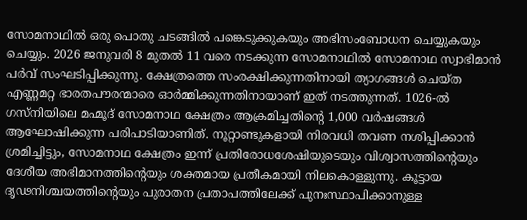സോമനാഥിൽ ഒരു പൊതു ചടങ്ങിൽ പങ്കെടുക്കുകയും അഭിസംബോധന ചെയ്യുകയും ചെയ്യും. 2026 ജനുവരി 8 മുതൽ 11 വരെ നടക്കുന്ന സോമനാഥിൽ സോമനാഥ സ്വാഭിമാൻ പർവ് സംഘടിപ്പിക്കുന്നു. ക്ഷേത്രത്തെ സംരക്ഷിക്കുന്നതിനായി ത്യാഗങ്ങൾ ചെയ്ത എണ്ണമറ്റ ഭാരതപൗരന്മാരെ ഓർമ്മിക്കുന്നതിനായാണ് ഇത് നടത്തുന്നത്. 1026-ൽ ഗസ്നിയിലെ മഹ്മൂദ് സോമനാഥ ക്ഷേത്രം ആക്രമിച്ചതിന്റെ 1,000 വർഷങ്ങൾ ആഘോഷിക്കുന്ന പരിപാടിയാണിത്. നൂറ്റാണ്ടുകളായി നിരവധി തവണ നശിപ്പിക്കാൻ ശ്രമിച്ചിട്ടും, സോമനാഥ ക്ഷേത്രം ഇന്ന് പ്രതിരോധശേഷിയുടെയും വിശ്വാസത്തിന്റെയും ദേശീയ അഭിമാനത്തിന്റെയും ശക്തമായ പ്രതീകമായി നിലകൊള്ളുന്നു. കൂട്ടായ ദൃഢനിശ്ചയത്തിന്റെയും പുരാതന പ്രതാപത്തിലേക്ക് പുനഃസ്ഥാപിക്കാനുള്ള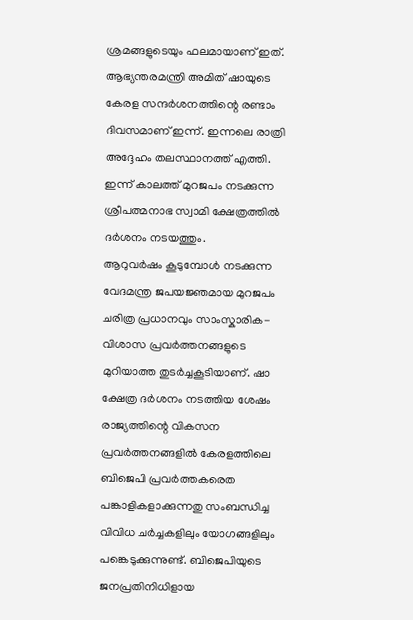ശ്രമങ്ങളുടെയും ഫലമായാണ് ഇത്.
ആഭ്യന്തരമന്ത്രി അമിത് ഷായുടെ കേരള സന്ദർശനത്തിന്റെ രണ്ടാം ദിവസമാണ് ഇന്ന്. ഇന്നലെ രാത്രി അദ്ദേഹം തലസ്ഥാനത്ത് എത്തി.
ഇന്ന് കാലത്ത് മുറജപം നടക്കുന്ന ശ്രീപത്മനാഭ സ്വാമി ക്ഷേത്രത്തിൽ ദർശനം നടയത്തും.
ആറുവർഷം കൂടുമ്പോൾ നടക്കുന്ന വേദമന്ത്ര ജപയജ്ഞമായ മുറജപം ചരിത്ര പ്രധാനവും സാംസ്കാരിക-വിശാസ പ്രവർത്തനങ്ങളുടെ മുറിയാത്ത തുടർച്ചകൂടിയാണ്. ഷാ ക്ഷേത്ര ദർശനം നടത്തിയ ശേഷം രാജ്യത്തിന്റെ വികസന പ്രവർത്തനങ്ങളിൽ കേരളത്തിലെ ബിജെപി പ്രവർത്തകരെത പങ്കാളികളാക്കുന്നതു സംബന്ധിച്ച വിവിധ ചർച്ചകളിലും യോഗങ്ങളിലും പങ്കെടുക്കുന്നുണ്ട്. ബിജെപിയുടെ ജനപ്രതിനിധിളായ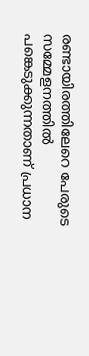രണ്ടായിരത്തിലേറെ പേരുടെ സമ്മേളനത്തിൽ പങ്കെടുക്കുന്നതാണ് പ്രധാന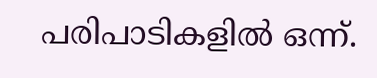പരിപാടികളിൽ ഒന്ന്.